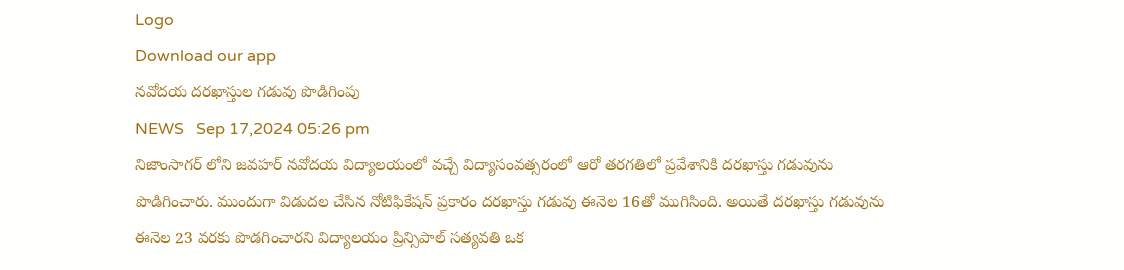Logo
Download our app
నవోదయ దరఖాస్తుల గడువు పొడిగింపు
NEWS   Sep 17,2024 05:26 pm
నిజాంసాగర్ లోని జవహర్ నవోదయ విద్యాలయంలో వచ్చే విద్యాసంవత్సరంలో ఆరో తరగతిలో ప్రవేశానికి దరఖాస్తు గడువును పొడిగించారు. ముందుగా విడుదల చేసిన నోటిఫికేషన్ ప్రకారం దరఖాస్తు గడువు ఈనెల 16తో ముగిసింది. అయితే దరఖాస్తు గడువును ఈనెల 23 వరకు పొడగించారని విద్యాలయం ప్రిన్సిపాల్ సత్యవతి ఒక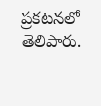ప్రకటనలో తెలిపారు.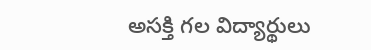అసక్తి గల విద్యార్థులు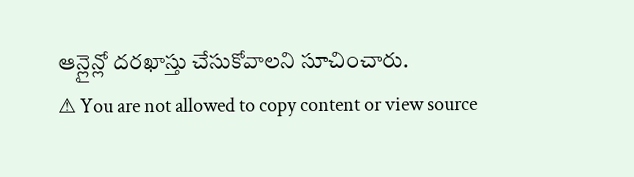ఆన్లైన్లో దరఖాస్తు చేసుకోవాలని సూచించారు.
⚠ You are not allowed to copy content or view source